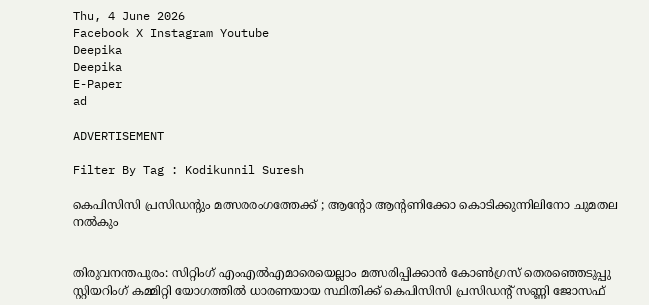Thu, 4 June 2026
Facebook X Instagram Youtube
Deepika
Deepika
E-Paper
ad

ADVERTISEMENT

Filter By Tag : Kodikunnil Suresh

കെപിസിസി പ്രസിഡന്‍റും മത്സരരംഗത്തേക്ക് ; ആന്‍റോ ആന്‍റണിക്കോ കൊടിക്കുന്നിലിനോ ചുമതല നൽകും


തിരുവനന്തപുരം: സിറ്റിംഗ് എംഎൽഎമാരെയെല്ലാം മത്സരിപ്പിക്കാൻ കോണ്‍ഗ്രസ് തെരഞ്ഞെടുപ്പു സ്റ്റിയറിംഗ് കമ്മിറ്റി യോഗത്തിൽ ധാരണയായ സ്ഥിതിക്ക് കെപിസിസി പ്രസിഡന്‍റ് സണ്ണി ജോസഫ്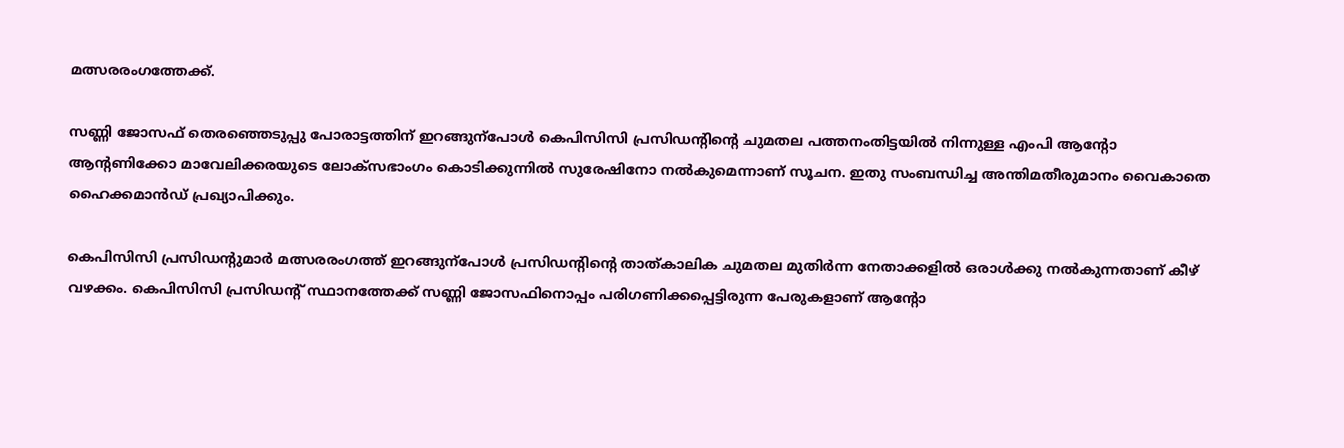മത്സരരംഗത്തേക്ക്.

സണ്ണി ജോസഫ് തെരഞ്ഞെടുപ്പു പോരാട്ടത്തിന് ഇറങ്ങുന്പോൾ കെപിസിസി പ്രസിഡന്‍റിന്‍റെ ചുമതല പത്തനംതിട്ടയിൽ നിന്നുള്ള എംപി ആന്‍റോ ആന്‍റണിക്കോ മാവേലിക്കരയുടെ ലോക്സഭാംഗം കൊടിക്കുന്നിൽ സുരേഷിനോ നൽകുമെന്നാണ് സൂചന. ഇതു സംബന്ധിച്ച അന്തിമതീരുമാനം വൈകാതെ ഹൈക്കമാൻഡ് പ്രഖ്യാപിക്കും.

കെപിസിസി പ്രസിഡന്‍റുമാർ മത്സരരംഗത്ത് ഇറങ്ങുന്പോൾ പ്രസിഡന്‍റിന്‍റെ താത്കാലിക ചുമതല മുതിർന്ന നേതാക്കളിൽ ഒരാൾക്കു നൽകുന്നതാണ് കീഴ് വഴക്കം. കെപിസിസി പ്രസിഡന്‍റ് സ്ഥാനത്തേക്ക് സണ്ണി ജോസഫിനൊപ്പം പരിഗണിക്കപ്പെട്ടിരുന്ന പേരുകളാണ് ആന്‍റോ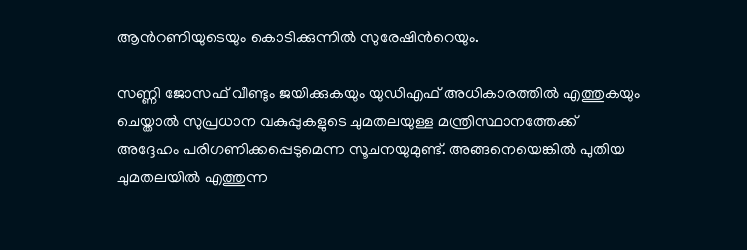ആന്‍റണിയുടെയും കൊടിക്കുന്നിൽ സുരേഷിന്‍റെയും.

സണ്ണി ജോസഫ് വീണ്ടും ജയിക്കുകയും യുഡിഎഫ് അധികാരത്തിൽ എത്തുകയും ചെയ്താൽ സുപ്രധാന വകുപ്പുകളുടെ ചുമതലയുള്ള മന്ത്രിസ്ഥാനത്തേക്ക് അദ്ദേഹം പരിഗണിക്കപ്പെടുമെന്ന സൂചനയുമുണ്ട്. അങ്ങനെയെങ്കിൽ പുതിയ ചുമതലയിൽ എത്തുന്ന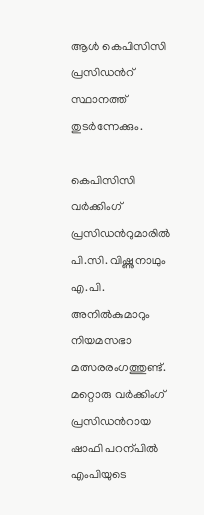ആൾ കെപിസിസി പ്രസിഡന്‍റ് സ്ഥാനത്ത് തുടർന്നേക്കും.

കെപിസിസി വർക്കിംഗ് പ്രസിഡന്‍റുമാരിൽ പി.സി. വിഷ്ണുനാഥും എ.പി. അനിൽകുമാറും നിയമസഭാ മത്സരരംഗത്തുണ്ട്. മറ്റൊരു വർക്കിംഗ് പ്രസിഡന്‍റായ ഷാഫി പറന്പിൽ എംപിയുടെ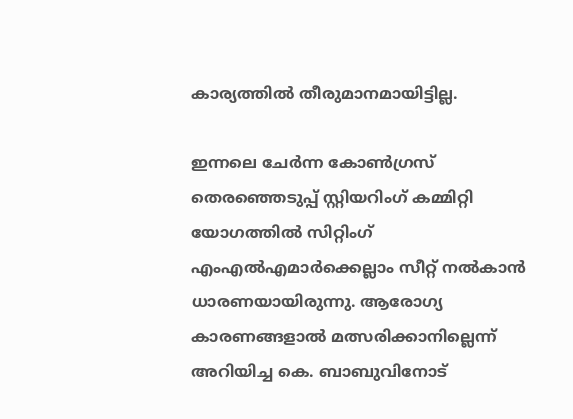കാര്യത്തിൽ തീരുമാനമായിട്ടില്ല.

ഇന്നലെ ചേർന്ന കോണ്‍ഗ്രസ് തെരഞ്ഞെടുപ്പ് സ്റ്റിയറിംഗ് കമ്മിറ്റി യോഗത്തിൽ സിറ്റിംഗ് എംഎൽഎമാർക്കെല്ലാം സീറ്റ് നൽകാൻ ധാരണയായിരുന്നു. ആരോഗ്യ കാരണങ്ങളാൽ മത്സരിക്കാനില്ലെന്ന് അറിയിച്ച കെ. ബാബുവിനോട്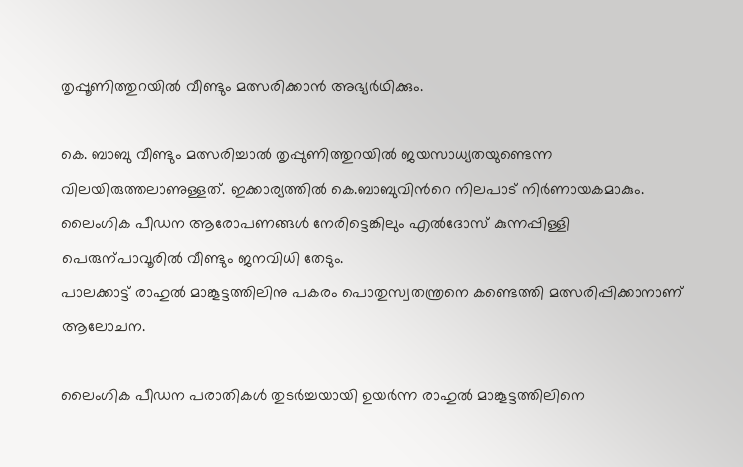തൃപ്പൂണിത്തുറയിൽ വീണ്ടും മത്സരിക്കാൻ അഭ്യർഥിക്കും.

കെ. ബാബു വീണ്ടും മത്സരിച്ചാൽ തൃപ്പുണിത്തുറയിൽ ജയസാധ്യതയുണ്ടെന്ന വിലയിരുത്തലാണുള്ളത്. ഇക്കാര്യത്തിൽ കെ.ബാബുവിന്‍റെ നിലപാട് നിർണായകമാകും. ലൈംഗിക പീഡന ആരോപണങ്ങൾ നേരിട്ടെങ്കിലും എൽദോസ് കുന്നപ്പിള്ളി പെരുന്പാവൂരിൽ വീണ്ടും ജനവിധി തേടും.
പാലക്കാട്ട് രാഹുൽ മാങ്കൂട്ടത്തിലിനു പകരം പൊതുസ്വതന്ത്രനെ കണ്ടെത്തി മത്സരിപ്പിക്കാനാണ് ആലോചന.

ലൈംഗിക പീഡന പരാതികൾ തുടർച്ചയായി ഉയർന്ന രാഹുൽ മാങ്കൂട്ടത്തിലിനെ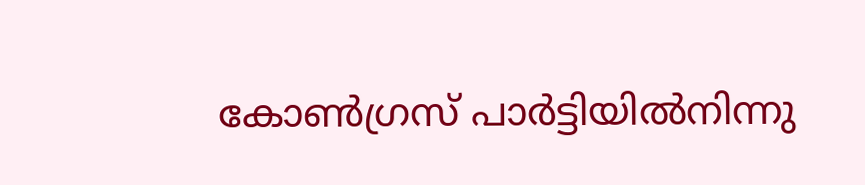കോണ്‍ഗ്രസ് പാർട്ടിയിൽനിന്നു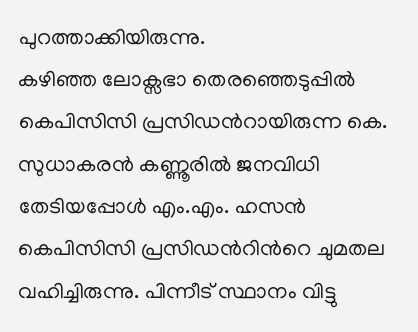പുറത്താക്കിയിരുന്നു.
കഴിഞ്ഞ ലോക്സഭാ തെരഞ്ഞെടുപ്പിൽ കെപിസിസി പ്രസിഡന്‍റായിരുന്ന കെ. സുധാകരൻ കണ്ണൂരിൽ ജനവിധി തേടിയപ്പോൾ എം.എം. ഹസൻ കെപിസിസി പ്രസിഡന്‍റിന്‍റെ ചുമതല വഹിച്ചിരുന്നു. പിന്നീട് സ്ഥാനം വിട്ടു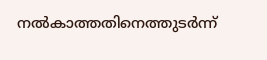നൽകാത്തതിനെത്തുടർന്ന്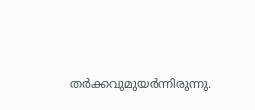തർക്കവുമുയർന്നിരുന്നു.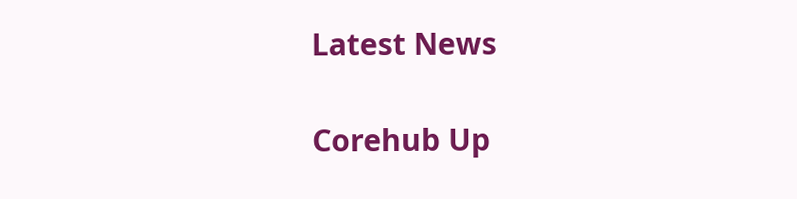Latest News

Corehub Up